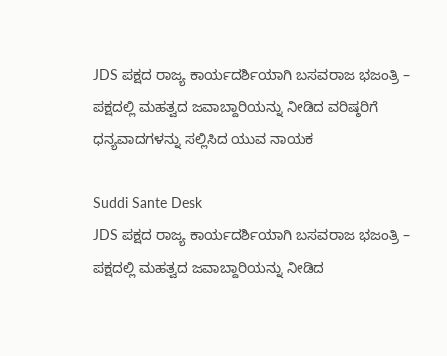JDS ಪಕ್ಷದ ರಾಜ್ಯ ಕಾರ್ಯದರ್ಶಿಯಾಗಿ ಬಸವರಾಜ ಭಜಂತ್ರಿ – ಪಕ್ಷದಲ್ಲಿ ಮಹತ್ವದ ಜವಾಬ್ದಾರಿಯನ್ನು ನೀಡಿದ ವರಿಷ್ಠರಿಗೆ ಧನ್ಯವಾದಗಳನ್ನು ಸಲ್ಲಿಸಿದ ಯುವ ನಾಯಕ

Suddi Sante Desk
JDS ಪಕ್ಷದ ರಾಜ್ಯ ಕಾರ್ಯದರ್ಶಿಯಾಗಿ ಬಸವರಾಜ ಭಜಂತ್ರಿ – ಪಕ್ಷದಲ್ಲಿ ಮಹತ್ವದ ಜವಾಬ್ದಾರಿಯನ್ನು ನೀಡಿದ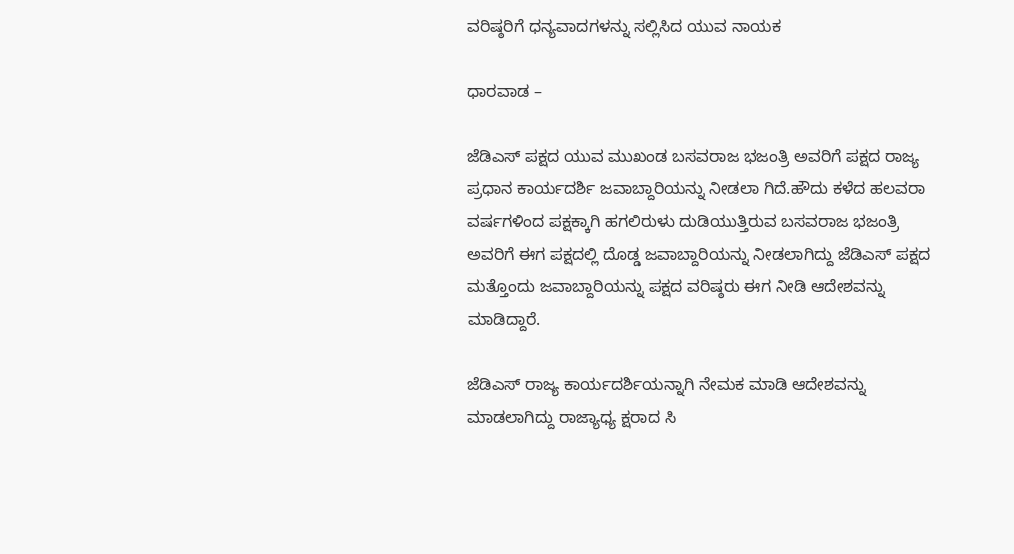ವರಿಷ್ಠರಿಗೆ ಧನ್ಯವಾದಗಳನ್ನು ಸಲ್ಲಿಸಿದ ಯುವ ನಾಯಕ

ಧಾರವಾಡ –

ಜೆಡಿಎಸ್ ಪಕ್ಷದ ಯುವ ಮುಖಂಡ ಬಸವರಾಜ ಭಜಂತ್ರಿ ಅವರಿಗೆ ಪಕ್ಷದ ರಾಜ್ಯ ಪ್ರಧಾನ ಕಾರ್ಯದರ್ಶಿ ಜವಾಬ್ದಾರಿಯನ್ನು ನೀಡಲಾ ಗಿದೆ.ಹೌದು ಕಳೆದ ಹಲವರಾ ವರ್ಷಗಳಿಂದ ಪಕ್ಷಕ್ಕಾಗಿ ಹಗಲಿರುಳು ದುಡಿಯುತ್ತಿರುವ ಬಸವರಾಜ ಭಜಂತ್ರಿ ಅವರಿಗೆ ಈಗ ಪಕ್ಷದಲ್ಲಿ ದೊಡ್ಡ ಜವಾಬ್ದಾರಿಯನ್ನು ನೀಡಲಾಗಿದ್ದು ಜೆಡಿಎಸ್ ಪಕ್ಷದ ಮತ್ತೊಂದು ಜವಾಬ್ದಾರಿಯನ್ನು ಪಕ್ಷದ ವರಿಷ್ಠರು ಈಗ ನೀಡಿ ಆದೇಶವನ್ನು ಮಾಡಿದ್ದಾರೆ.

ಜೆಡಿಎಸ್ ರಾಜ್ಯ ಕಾರ್ಯದರ್ಶಿಯನ್ನಾಗಿ ನೇಮಕ ಮಾಡಿ ಆದೇಶವನ್ನು ಮಾಡಲಾಗಿದ್ದು ರಾಜ್ಯಾಧ್ಯ ಕ್ಷರಾದ ಸಿ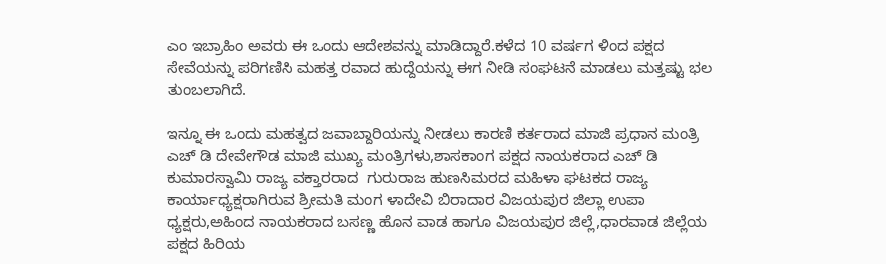ಎಂ ಇಬ್ರಾಹಿಂ ಅವರು ಈ ಒಂದು ಆದೇಶವನ್ನು ಮಾಡಿದ್ದಾರೆ.ಕಳೆದ 10 ವರ್ಷಗ ಳಿಂದ ಪಕ್ಷದ ಸೇವೆಯನ್ನು ಪರಿಗಣಿಸಿ ಮಹತ್ತ ರವಾದ ಹುದ್ದೆಯನ್ನು ಈಗ ನೀಡಿ ಸಂಘಟನೆ ಮಾಡಲು ಮತ್ತಷ್ಟು ಭಲ ತುಂಬಲಾಗಿದೆ.

ಇನ್ನೂ ಈ ಒಂದು ಮಹತ್ವದ ಜವಾಬ್ದಾರಿಯನ್ನು ನೀಡಲು ಕಾರಣಿ ಕರ್ತರಾದ ಮಾಜಿ ಪ್ರಧಾನ ಮಂತ್ರಿ ಎಚ್ ಡಿ ದೇವೇಗೌಡ ಮಾಜಿ ಮುಖ್ಯ ಮಂತ್ರಿಗಳು,ಶಾಸಕಾಂಗ ಪಕ್ಷದ ನಾಯಕರಾದ ಎಚ್ ಡಿ ಕುಮಾರಸ್ವಾಮಿ ರಾಜ್ಯ ವಕ್ತಾರರಾದ  ಗುರುರಾಜ ಹುಣಸಿಮರದ ಮಹಿಳಾ ಘಟಕದ ರಾಜ್ಯ ಕಾರ್ಯಾಧ್ಯಕ್ಷರಾಗಿರುವ ಶ್ರೀಮತಿ ಮಂಗ ಳಾದೇವಿ ಬಿರಾದಾರ ವಿಜಯಪುರ ಜಿಲ್ಲಾ ಉಪಾ ಧ್ಯಕ್ಷರು,ಅಹಿಂದ ನಾಯಕರಾದ ಬಸಣ್ಣ ಹೊನ ವಾಡ ಹಾಗೂ ವಿಜಯಪುರ ಜಿಲ್ಲೆ,ಧಾರವಾಡ ಜಿಲ್ಲೆಯ ಪಕ್ಷದ ಹಿರಿಯ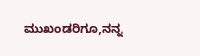ಮುಖಂಡರಿಗೂ,ನನ್ನ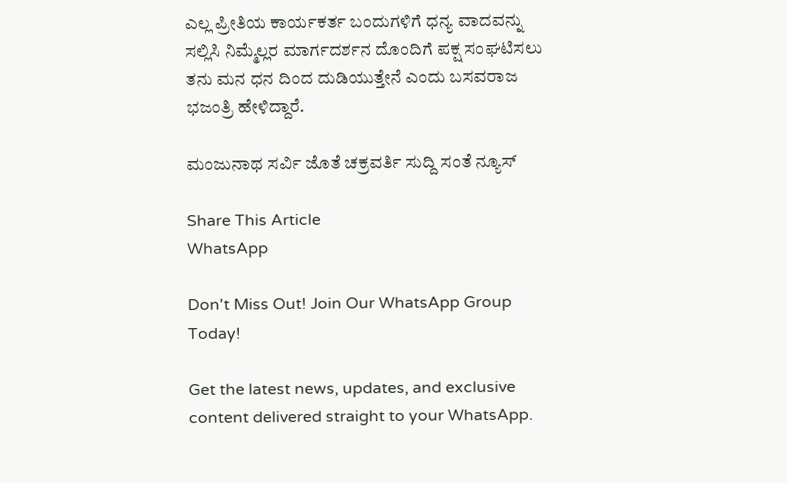ಎಲ್ಲ ಪ್ರೀತಿಯ ಕಾರ್ಯಕರ್ತ ಬಂದುಗಳಿಗೆ ಧನ್ಯ ವಾದವನ್ನು ಸಲ್ಲಿಸಿ ನಿಮ್ಮೆಲ್ಲರ ಮಾರ್ಗದರ್ಶನ ದೊಂದಿಗೆ ಪಕ್ಷ ಸಂಘಟಿಸಲು ತನು ಮನ ಧನ ದಿಂದ ದುಡಿಯುತ್ತೇನೆ ಎಂದು ಬಸವರಾಜ ಭಜಂತ್ರಿ ಹೇಳಿದ್ದಾರೆ.

ಮಂಜುನಾಥ ಸರ್ವಿ ಜೊತೆ ಚಕ್ರವರ್ತಿ ಸುದ್ದಿ ಸಂತೆ ನ್ಯೂಸ್

Share This Article
WhatsApp

Don't Miss Out! Join Our WhatsApp Group Today!

Get the latest news, updates, and exclusive content delivered straight to your WhatsApp.